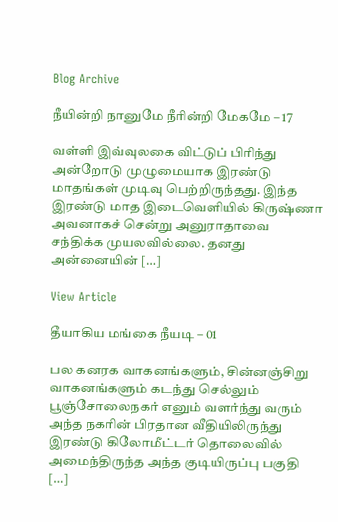Blog Archive

நீயின்றி நானுமே நீரின்றி மேகமே – 17

வள்ளி இவ்வுலகை விட்டுப் பிரிந்து அன்றோடு முழுமையாக இரண்டு மாதங்கள் முடிவு பெற்றிருந்தது. இந்த இரண்டு மாத இடைவெளியில் கிருஷ்ணா அவனாகச் சென்று அனுராதாவை சந்திக்க முயலவில்லை. தனது அன்னையின் […]

View Article

தீயாகிய மங்கை நீயடி – 01

பல கனரக வாகனங்களும், சின்னஞ்சிறு வாகனங்களும் கடந்து செல்லும் பூஞ்சோலைநகர் எனும் வளர்ந்து வரும் அந்த நகரின் பிரதான வீதியிலிருந்து இரண்டு கிலோமீட்டர் தொலைவில் அமைந்திருந்த அந்த குடியிருப்பு பகுதி […]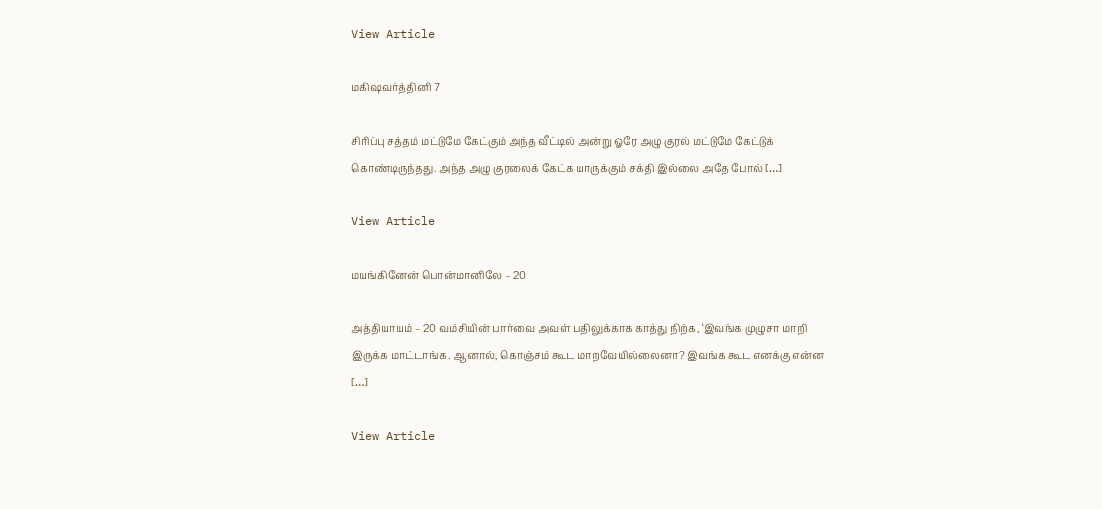View Article

மகிஷவர்த்தினி 7

சிரிப்பு சத்தம் மட்டுமே கேட்கும் அந்த வீட்டில் அன்று ஓரே அழு குரல் மட்டுமே கேட்டுக் கொண்டிருந்தது. அந்த அழு குரலைக் கேட்க யாருக்கும் சக்தி இல்லை அதே போல் […]

View Article

மயங்கினேன் பொன்மானிலே – 20

அத்தியாயம் – 20 வம்சியின் பார்வை அவள் பதிலுக்காக காத்து நிற்க, ‘இவங்க முழுசா மாறி இருக்க மாட்டாங்க. ஆனால், கொஞ்சம் கூட மாறவேயில்லைனா? இவங்க கூட எனக்கு என்ன […]

View Article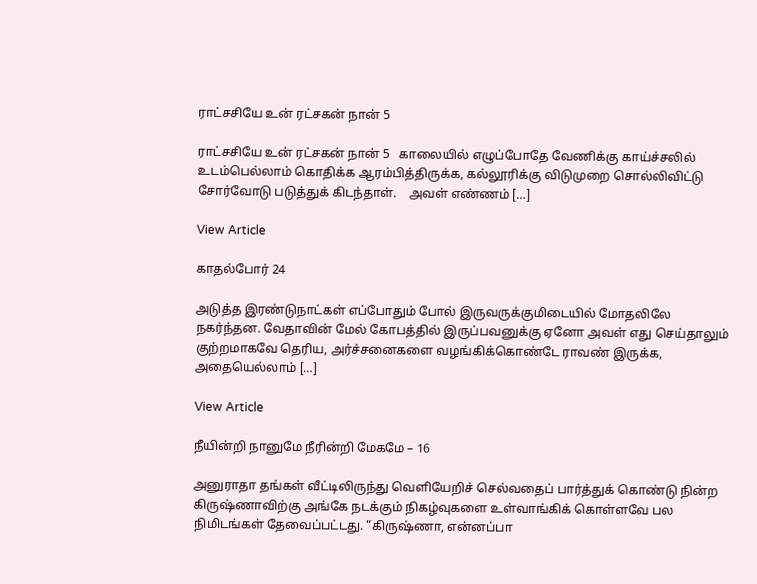ராட்சசியே உன் ரட்சகன் நான் 5

ராட்சசியே உன் ரட்சகன் நான் 5   காலையில் எழுப்போதே வேணிக்கு காய்ச்சலில் உடம்பெல்லாம் கொதிக்க ஆரம்பித்திருக்க, கல்லூரிக்கு விடுமுறை சொல்லிவிட்டு சோர்வோடு படுத்துக் கிடந்தாள்.    அவள் எண்ணம் […]

View Article

காதல்போர் 24

அடுத்த இரண்டுநாட்கள் எப்போதும் போல் இருவருக்குமிடையில் மோதலிலே நகர்ந்தன. வேதாவின் மேல் கோபத்தில் இருப்பவனுக்கு ஏனோ அவள் எது செய்தாலும் குற்றமாகவே தெரிய, அர்ச்சனைகளை வழங்கிக்கொண்டே ராவண் இருக்க, அதையெல்லாம் […]

View Article

நீயின்றி நானுமே நீரின்றி மேகமே – 16

அனுராதா தங்கள் வீட்டிலிருந்து வெளியேறிச் செல்வதைப் பார்த்துக் கொண்டு நின்ற கிருஷ்ணாவிற்கு அங்கே நடக்கும் நிகழ்வுகளை உள்வாங்கிக் கொள்ளவே பல நிமிடங்கள் தேவைப்பட்டது. “கிருஷ்ணா, என்னப்பா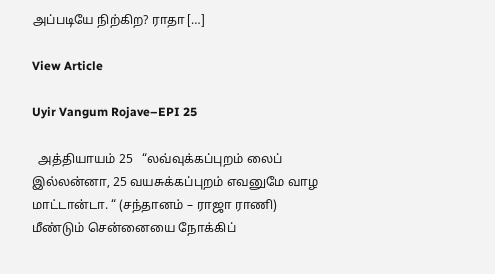அப்படியே நிற்கிற? ராதா […]

View Article

Uyir Vangum Rojave–EPI 25

  அத்தியாயம் 25   “லவ்வுக்கப்புறம் லைப் இல்லன்னா, 25 வயசுக்கப்புறம் எவனுமே வாழ மாட்டான்டா. “ (சந்தானம் – ராஜா ராணி)   மீண்டும் சென்னையை நோக்கிப்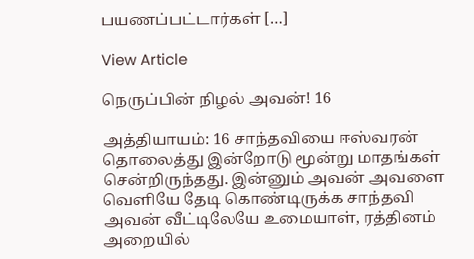பயணப்பட்டார்கள் […]

View Article

நெருப்பின் நிழல் அவன்! 16

அத்தியாயம்: 16 சாந்தவியை ஈஸ்வரன் தொலைத்து இன்றோடு மூன்று மாதங்கள் சென்றிருந்தது. இன்னும் அவன் அவளை வெளியே தேடி கொண்டிருக்க சாந்தவி அவன் வீட்டிலேயே உமையாள், ரத்தினம் அறையில்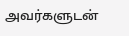அவர்களுடன்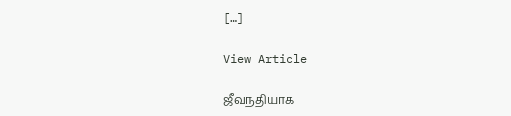[…]

View Article

ஜீவநதியாக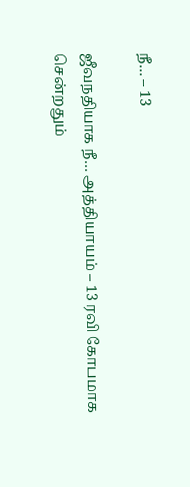நீ… – 13

ஜீவநதியாக நீ… அத்தியாயம் – 13 ரவி கோபமாக சென்றதும்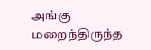அங்கு மறைந்திருந்த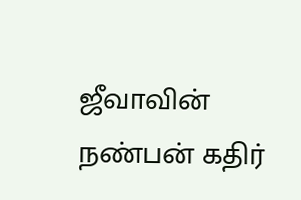ஜீவாவின் நண்பன் கதிர்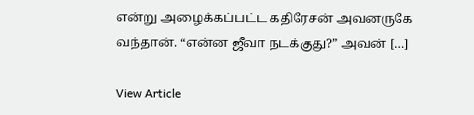என்று அழைக்கப்பட்ட கதிரேசன் அவனருகே வந்தான். “என்ன ஜீவா நடக்குது?” அவன் […]

View Article